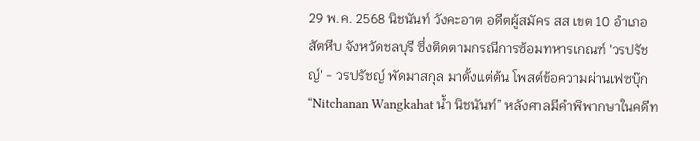29 พ.ค. 2568 นิชนันท์ วังคะอาต อดีตผู้สมัคร สส เขต 10 อำเภอสัตหีบ จังหวัดชลบุรี ซึ่งติดตามกรณีการซ้อมทหารเกณฑ์ 'วรปรัชญ์' - วรปรัชญ์ พัดมาสกุล มาตั้งแต่ต้น โพสต์ข้อความผ่านเฟซบุ๊ก “Nitchanan Wangkahat น้ำ นิชนันท์” หลังศาลมีคำพิพากษาในคดีท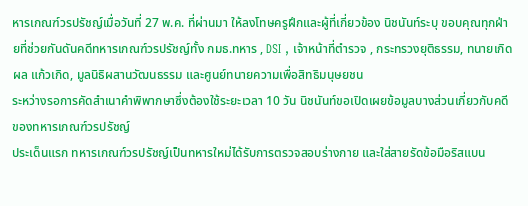หารเกณฑ์วรปรัชญ์เมื่อวันที่ 27 พ.ค. ที่ผ่านมา ให้ลงโทษครูฝึกและผู้ที่เกี่ยวข้อง นิชนันท์ระบุ ขอบคุณทุกฝ่ายที่ช่วยกันดันคดีทหารเกณฑ์วรปรัชญ์ทั้ง กมธ.ทหาร , DSI , เจ้าหน้าที่ตำรวจ , กระทรวงยุติธรรม, ทนายเกิดผล แก้วเกิด, มูลนิธิผสานวัฒนธรรม และศูนย์ทนายความเพื่อสิทธิมนุษยชน
ระหว่างรอการคัดสำเนาคำพิพากษาซึ่งต้องใช้ระยะเวลา 10 วัน นิชนันท์ขอเปิดเผยข้อมูลบางส่วนเกี่ยวกับคดีของทหารเกณฑ์วรปรัชญ์
ประเด็นแรก ทหารเกณฑ์วรปรัชญ์เป็นทหารใหม่ได้รับการตรวจสอบร่างกาย และใส่สายรัดข้อมือริสแบน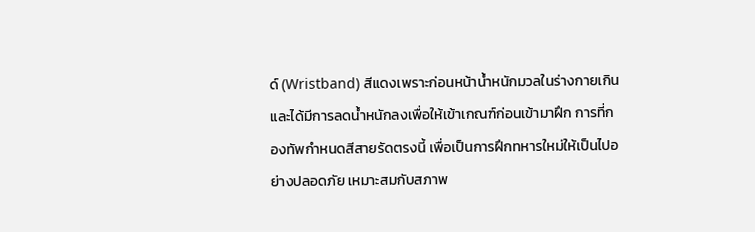ด์ (Wristband) สีแดงเพราะก่อนหน้าน้ำหนักมวลในร่างกายเกิน และได้มีการลดน้ำหนักลงเพื่อให้เข้าเกณฑ์ก่อนเข้ามาฝึก การที่กองทัพกำหนดสีสายรัดตรงนี้ เพื่อเป็นการฝึกทหารใหม่ให้เป็นไปอย่างปลอดภัย เหมาะสมกับสภาพ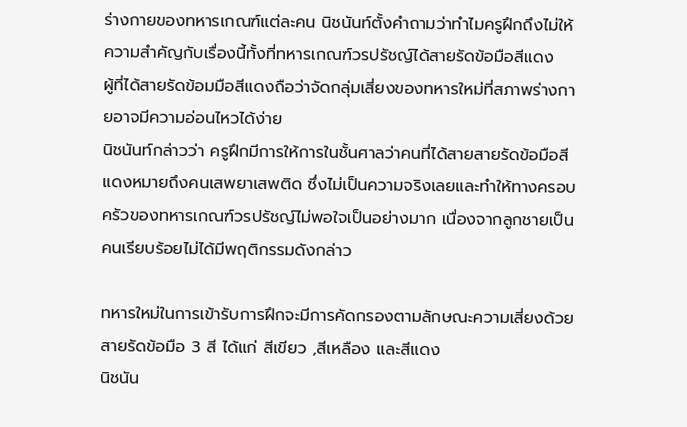ร่างกายของทหารเกณฑ์แต่ละคน นิชนันท์ตั้งคำถามว่าทำไมครูฝึกถึงไม่ให้ความสำคัญกับเรื่องนี้ทั้งที่ทหารเกณฑ์วรปรัชญ์ได้สายรัดข้อมือสีแดง
ผู้ที่ได้สายรัดข้อมมือสีแดงถือว่าจัดกลุ่มเสี่ยงของทหารใหม่ที่สภาพร่างกายอาจมีความอ่อนไหวได้ง่าย
นิชนันท์กล่าวว่า ครูฝึกมีการให้การในชั้นศาลว่าคนที่ได้สายสายรัดข้อมือสีแดงหมายถึงคนเสพยาเสพติด ซึ่งไม่เป็นความจริงเลยและทำให้ทางครอบครัวของทหารเกณฑ์วรปรัชญ์ไม่พอใจเป็นอย่างมาก เนื่องจากลูกชายเป็นคนเรียบร้อยไม่ได้มีพฤติกรรมดังกล่าว

ทหารใหม่ในการเข้ารับการฝึกจะมีการคัดกรองตามลักษณะความเสี่ยงด้วยสายรัดข้อมือ 3 สี ได้แก่ สีเขียว ,สีเหลือง และสีแดง
นิชนัน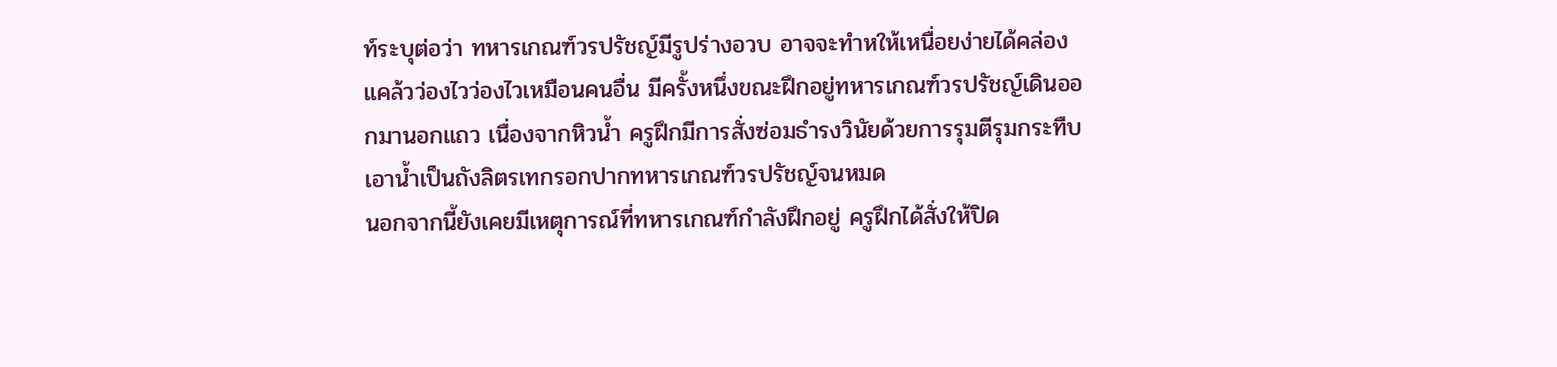ท์ระบุต่อว่า ทหารเกณฑ์วรปรัชญ์มีรูปร่างอวบ อาจจะทำหให้เหนื่อยง่ายได้คล่องแคล้วว่องไวว่องไวเหมือนคนอื่น มีครั้งหนึ่งขณะฝึกอยู่ทหารเกณฑ์วรปรัชญ์เดินออกมานอกแถว เนื่องจากหิวน้ำ ครูฝึกมีการสั่งซ่อมธำรงวินัยด้วยการรุมตีรุมกระทืบ เอาน้ำเป็นถังลิตรเทกรอกปากทหารเกณฑ์วรปรัชญ์จนหมด
นอกจากนี้ยังเคยมีเหตุการณ์ที่ทหารเกณฑ์กำลังฝึกอยู่ ครูฝึกได้สั่งให้ปิด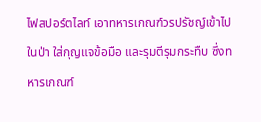ไฟสปอร์ตไลท์ เอาทหารเกณฑ์วรปรัชญ์เข้าไปในป่า ใส่กุญแจข้อมือ และรุมตีรุมกระทืบ ซึ่งทหารเกณฑ์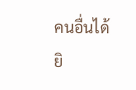คนอื่นได้ยิ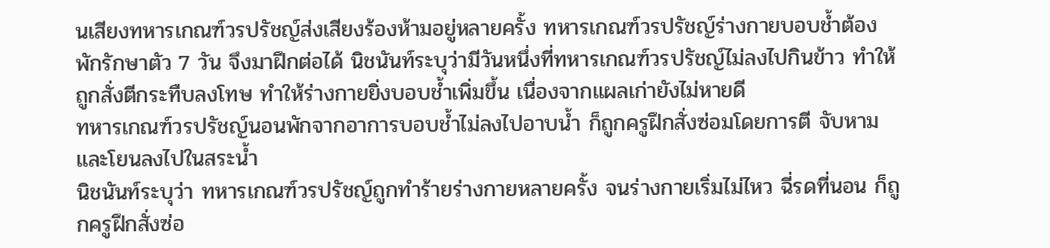นเสียงทหารเกณฑ์วรปรัชญ์ส่งเสียงร้องห้ามอยู่หลายครั้ง ทหารเกณฑ์วรปรัชญ์ร่างกายบอบช้ำต้องพักรักษาตัว 7 วัน จึงมาฝึกต่อได้ นิชนันท์ระบุว่ามีวันหนึ่งที่ทหารเกณฑ์วรปรัชญ์ไม่ลงไปกินข้าว ทำให้ถูกสั่งตีกระทืบลงโทษ ทำให้ร่างกายยิ่งบอบช้ำเพิ่มขึ้น เนื่องจากแผลเก่ายังไม่หายดี
ทหารเกณฑ์วรปรัชญ์นอนพักจากอาการบอบช้ำไม่ลงไปอาบน้ำ ก็ถูกครูฝึกสั่งซ่อมโดยการตี จับหาม และโยนลงไปในสระน้ำ
นิชนันท์ระบุว่า ทหารเกณฑ์วรปรัชญ์ถูกทำร้ายร่างกายหลายครั้ง จนร่างกายเริ่มไม่ไหว ฉี่รดที่นอน ก็ถูกครูฝึกสั่งซ่อ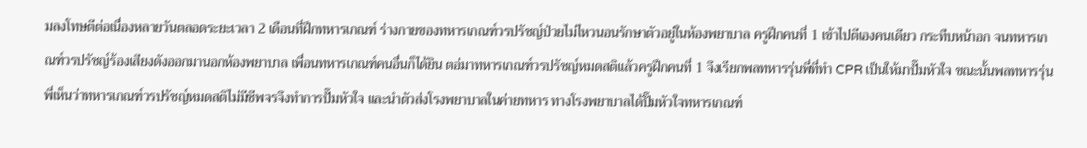มลงโทษตีต่อเนื่องหลายวันตลอดระยะเวลา 2 เดือนที่ฝึกทหารเกณฑ์ ร่างกายของทหารเกณฑ์วรปรัชญ์ป่วยไม่ไหวนอนรักษาตัวอยู่ในห้องพยาบาล ครูฝึกคนที่ 1 เข้าไปตีเองคนเดียว กระทืบหน้าอก จนทหารเกณฑ์วรปรัชญ์ร้องเสียงดังออกมานอกห้องพยาบาล เพื่อนทหารเกณฑ์คนอื่นก็ได้ยิน ตอ่มาทหารเกณฑ์วรปรัชญ์หมดสติแล้วครูฝึกคนที่ 1 จึงเรียกพลทหารรุ่นพี่ที่ทำ CPR เป็นให้มาปั๊มหัวใจ ขณะนั้นพลทหารรุ่นพี่เห็นว่าทหารเกณฑ์วรปรัชญ์หมดสติไม่มีชีพจรจึงทำการปั๊มหัวใจ และนำตัวส่งโรงพยาบาลในค่ายทหาร ทางโรงพยาบาลได้ปั๊มหัวใจทหารเกณฑ์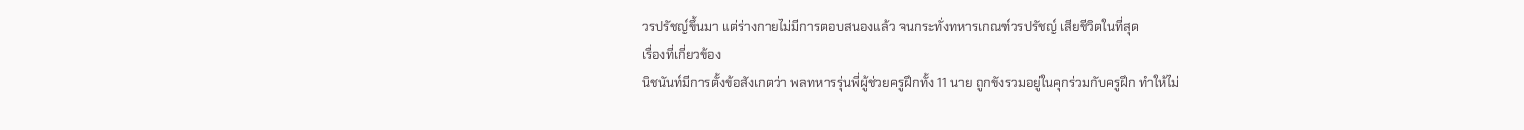วรปรัชญ์ขึ้นมา แต่ร่างกายไม่มีการตอบสนองแล้ว จนกระทั่งทหารเกณฑ์วรปรัชญ์ เสียชีวิตในที่สุด
เรื่องที่เกี่ยวข้อง
นิชนันท์มีการตั้งข้อสังเกตว่า พลทหารรุ่นพี่ผู้ช่วยครูฝึกทั้ง 11 นาย ถูกขังรวมอยู่ในคุกร่วมกับครูฝึก ทำให้ไม่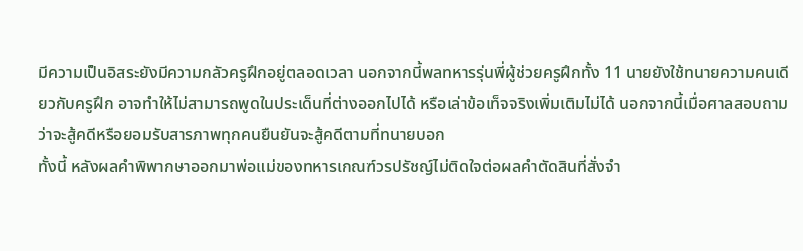มีความเป็นอิสระยังมีความกลัวครูฝึกอยู่ตลอดเวลา นอกจากนี้พลทหารรุ่นพี่ผู้ช่วยครูฝึกทั้ง 11 นายยังใช้ทนายความคนเดียวกับครูฝึก อาจทำให้ไม่สามารถพูดในประเด็นที่ต่างออกไปได้ หรือเล่าข้อเท็จจริงเพิ่มเติมไม่ได้ นอกจากนี้เมื่อศาลสอบถามว่าจะสู้คดีหรือยอมรับสารภาพทุกคนยืนยันจะสู้คดีตามที่ทนายบอก
ทั้งนี้ หลังผลคำพิพากษาออกมาพ่อแม่ของทหารเกณฑ์วรปรัชญ์ไม่ติดใจต่อผลคำตัดสินที่สั่งจำ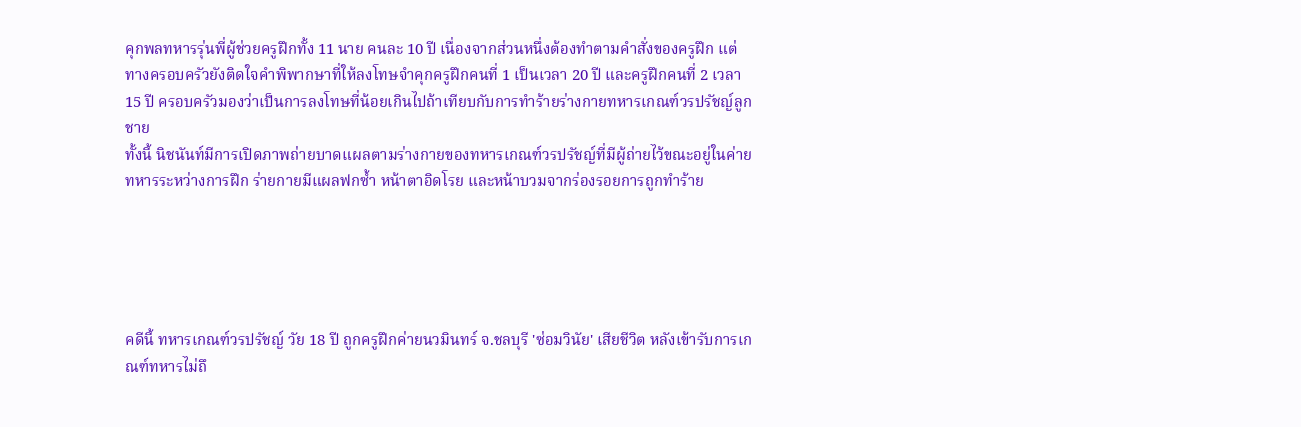คุกพลทหารรุ่นพี่ผู้ช่วยครูฝึกทั้ง 11 นาย คนละ 10 ปี เนื่องจากส่วนหนึ่งต้องทำตามคำสั่งของครูฝึก แต่ทางครอบครัวยังติดใจคำพิพากษาที่ให้ลงโทษจำคุกครูฝึกคนที่ 1 เป็นเวลา 20 ปี และครูฝึกคนที่ 2 เวลา 15 ปี ครอบครัวมองว่าเป็นการลงโทษที่น้อยเกินไปถ้าเทียบกับการทำร้ายร่างกายทหารเกณฑ์วรปรัชญ์ลูกชาย
ทั้งนี้ นิชนันท์มีการเปิดภาพถ่ายบาดแผลตามร่างกายของทหารเกณฑ์วรปรัชญ์ที่มีผู้ถ่ายไว้ขณะอยู่ในค่ายทหารระหว่างการฝึก ร่ายกายมีแผลฟกซ้ำ หน้าตาอิดโรย และหน้าบวมจากร่องรอยการถูกทำร้าย





คดีนี้ ทหารเกณฑ์วรปรัชญ์ วัย 18 ปี ถูกครูฝึกค่ายนวมินทร์ จ.ชลบุรี 'ซ่อมวินัย' เสียชีวิต หลังเข้ารับการเกณฑ์ทหารไม่ถึ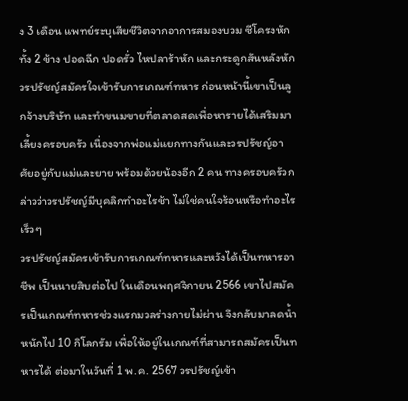ง 3 เดือน แพทย์ระบุเสียชีวิตจากอาการสมองบวม ซีโครงหักทั้ง 2 ข้าง ปอดฉีก ปอดรั่ว ไหปลาร้าหัก และกระดูกสันหลังหัก วรปรัชญ์สมัครใจเข้ารับการเกณฑ์ทหาร ก่อนหน้านี้เขาเป็นลูกจ้างบริษัท และทำขนมขายที่ตลาดสดเพื่อหารายได้เสริมมาเลี้ยงครอบครัว เนื่องจากพ่อแม่แยกทางกันและวรปรัชญ์อาศัยอยู่กับแม่และยาย พร้อมด้วยน้องอีก 2 คน ทางครอบครัวกล่าวว่าวรปรัชญ์มีบุคลิกทำอะไรช้า ไม่ใช่คนใจร้อนหรือทำอะไรเร็วๆ
วรปรัชญ์สมัครเข้ารับการเกณฑ์ทหารและหวังได้เป็นทหารอาชีพ เป็นนายสิบต่อไป ในเดือนพฤศจิกายน 2566 เขาไปสมัครเป็นเกณฑ์ทหารช่วงแรกมวลร่างกายไม่ผ่าน จึงกลับมาลดน้ำหนักไป 10 กิโลกรัม เพื่อให้อยู่ในเกณฑ์ที่สามารถสมัครเป็นทหารได้ ต่อมาในวันที่ 1 พ.ค. 2567 วรปรัชญ์เข้า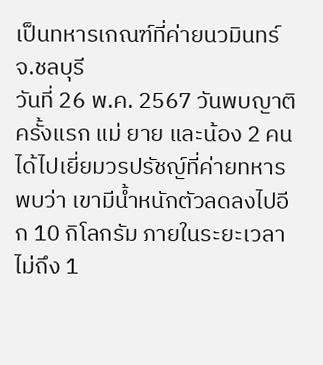เป็นทหารเกณฑ์ที่ค่ายนวมินทร์ จ.ชลบุรี
วันที่ 26 พ.ค. 2567 วันพบญาติครั้งแรก แม่ ยาย และน้อง 2 คน ได้ไปเยี่ยมวรปรัชญ์ที่ค่ายทหาร พบว่า เขามีน้ำหนักตัวลดลงไปอีก 10 กิโลกรัม ภายในระยะเวลาไม่ถึง 1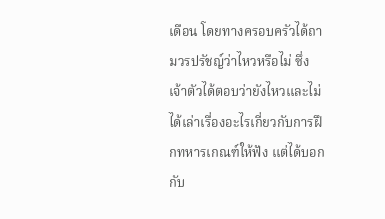เดือน โดยทางครอบครัวได้ถามวรปรัชญ์ว่าไหวหรือไม่ ซึ่งเจ้าตัวได้ตอบว่ายังไหวและไม่ได้เล่าเรื่องอะไรเกี่ยวกับการฝึกทหารเกณฑ์ให้ฟัง แต่ได้บอกกับ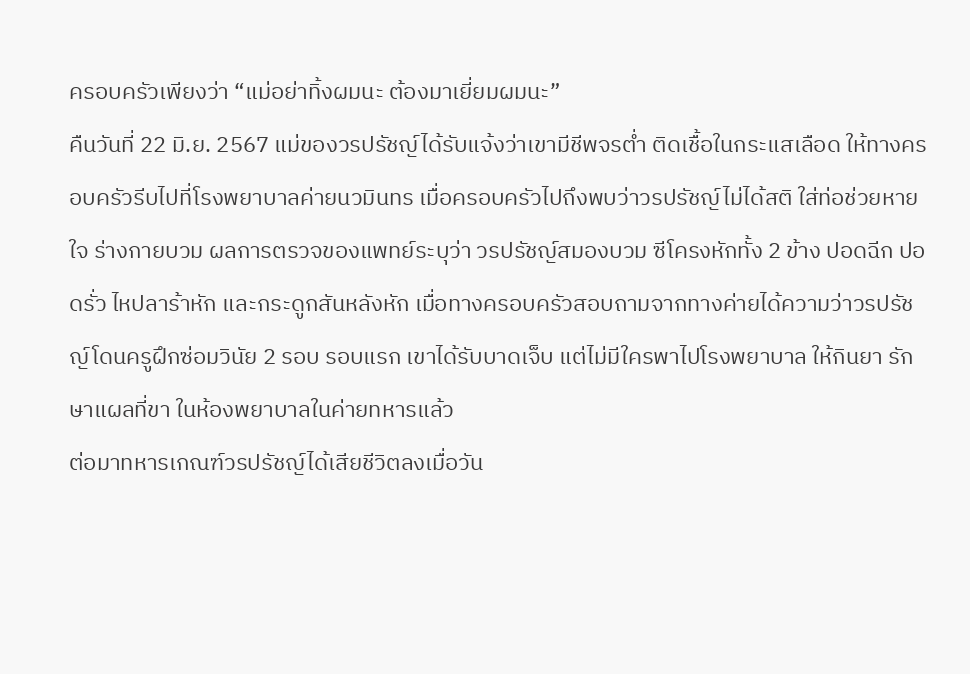ครอบครัวเพียงว่า “แม่อย่าทิ้งผมนะ ต้องมาเยี่ยมผมนะ”
คืนวันที่ 22 มิ.ย. 2567 แม่ของวรปรัชญ์ได้รับแจ้งว่าเขามีชีพจรต่ำ ติดเชื้อในกระแสเลือด ให้ทางครอบครัวรีบไปที่โรงพยาบาลค่ายนวมินทร เมื่อครอบครัวไปถึงพบว่าวรปรัชญ์ไม่ได้สติ ใส่ท่อช่วยหายใจ ร่างกายบวม ผลการตรวจของแพทย์ระบุว่า วรปรัชญ์สมองบวม ซีโครงหักทั้ง 2 ข้าง ปอดฉีก ปอดรั่ว ไหปลาร้าหัก และกระดูกสันหลังหัก เมื่อทางครอบครัวสอบถามจากทางค่ายได้ความว่าวรปรัชญ์โดนครูฝึกซ่อมวินัย 2 รอบ รอบแรก เขาได้รับบาดเจ็บ แต่ไม่มีใครพาไปโรงพยาบาล ให้กินยา รักษาแผลที่ขา ในห้องพยาบาลในค่ายทหารแล้ว
ต่อมาทหารเกณฑ์วรปรัชญ์ได้เสียชีวิตลงเมื่อวัน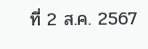ที่ 2 ส.ค. 2567